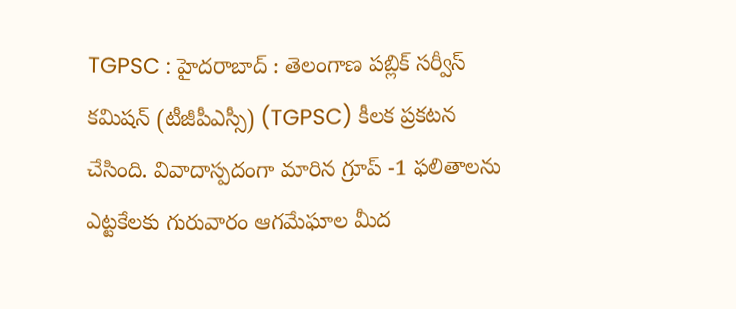TGPSC : హైదరాబాద్ : తెలంగాణ పబ్లిక్ సర్వీస్ కమిషన్ (టీజీపీఎస్సీ) (TGPSC) కీలక ప్రకటన చేసింది. వివాదాస్పదంగా మారిన గ్రూప్ -1 ఫలితాలను ఎట్టకేలకు గురువారం ఆగమేఘాల మీద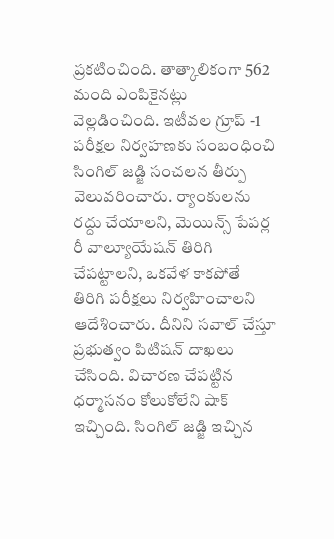ప్రకటించింది. తాత్కాలికంగా 562 మంది ఎంపికైనట్లు వెల్లడించింది. ఇటీవల గ్రూప్ -1 పరీక్షల నిర్వహణకు సంబంధించి సింగిల్ జడ్జి సంచలన తీర్పు వెలువరించారు. ర్యాంకులను రద్దు చేయాలని, మెయిన్స్ పేపర్ల రీ వాల్యూయేషన్ తిరిగి చేపట్టాలని, ఒకవేళ కాకపోతే తిరిగి పరీక్షలు నిర్వహించాలని ఆదేశించారు. దీనిని సవాల్ చేస్తూ ప్రభుత్వం పిటిషన్ దాఖలు చేసింది. విచారణ చేపట్టిన ధర్మాసనం కోలుకోలేని షాక్ ఇచ్చింది. సింగిల్ జడ్జి ఇచ్చిన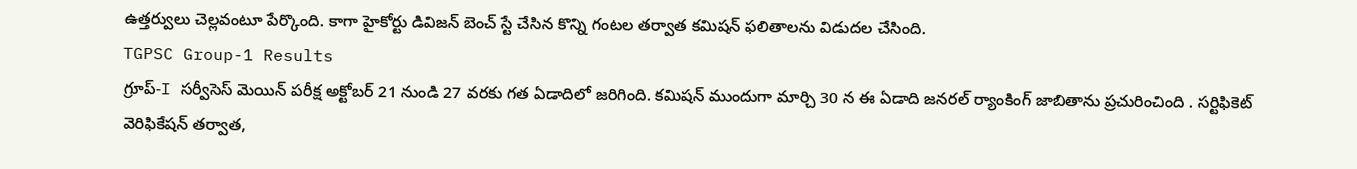ఉత్తర్వులు చెల్లవంటూ పేర్కొంది. కాగా హైకోర్టు డివిజన్ బెంచ్ స్టే చేసిన కొన్ని గంటల తర్వాత కమిషన్ ఫలితాలను విడుదల చేసింది.
TGPSC Group-1 Results
గ్రూప్-I సర్వీసెస్ మెయిన్ పరీక్ష అక్టోబర్ 21 నుండి 27 వరకు గత ఏడాదిలో జరిగింది. కమిషన్ ముందుగా మార్చి 30 న ఈ ఏడాది జనరల్ ర్యాంకింగ్ జాబితాను ప్రచురించింది . సర్టిఫికెట్ వెరిఫికేషన్ తర్వాత,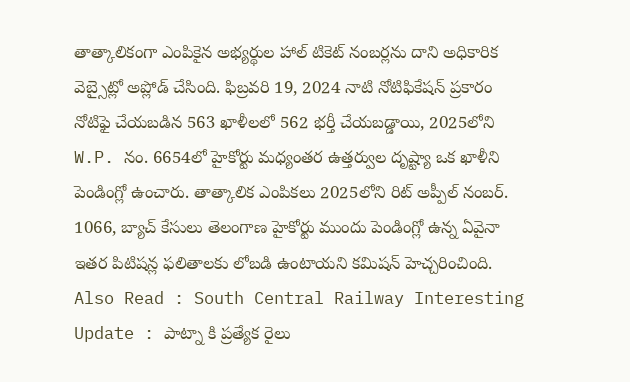తాత్కాలికంగా ఎంపికైన అభ్యర్థుల హాల్ టికెట్ నంబర్లను దాని అధికారిక వెబ్సైట్లో అప్లోడ్ చేసింది. ఫిబ్రవరి 19, 2024 నాటి నోటిఫికేషన్ ప్రకారం నోటిఫై చేయబడిన 563 ఖాళీలలో 562 భర్తీ చేయబడ్డాయి, 2025లోని W.P. నం. 6654లో హైకోర్టు మధ్యంతర ఉత్తర్వుల దృష్ట్యా ఒక ఖాళీని పెండింగ్లో ఉంచారు. తాత్కాలిక ఎంపికలు 2025లోని రిట్ అప్పీల్ నంబర్. 1066, బ్యాచ్ కేసులు తెలంగాణ హైకోర్టు ముందు పెండింగ్లో ఉన్న ఏవైనా ఇతర పిటిషన్ల ఫలితాలకు లోబడి ఉంటాయని కమిషన్ హెచ్చరించింది.
Also Read : South Central Railway Interesting Update : పాట్నా కి ప్రత్యేక రైలు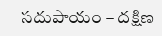సదుపాయం – దక్షిణ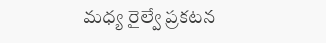మధ్య రైల్వే ప్రకటన